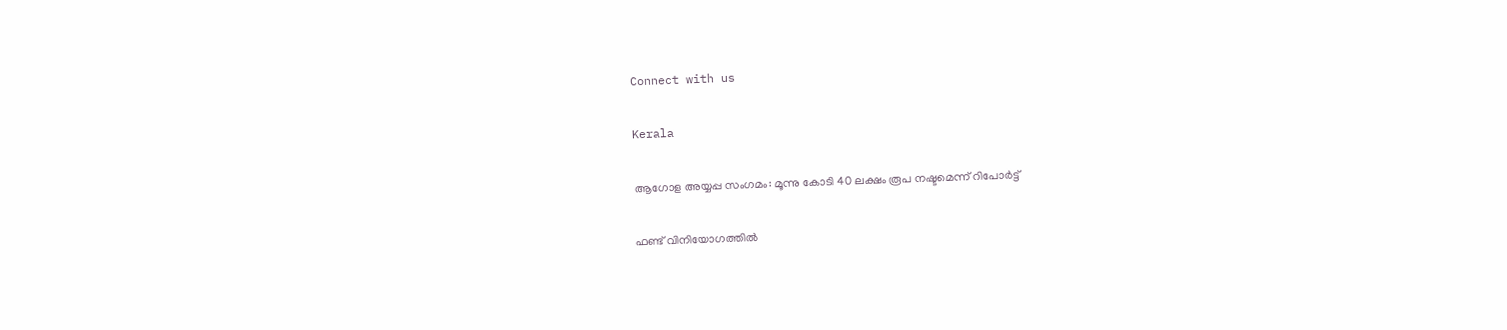Connect with us

Kerala

ആഗോള അയ്യപ്പ സംഗമം: മൂന്നു കോടി 40 ലക്ഷം രൂപ നഷ്ടമെന്ന് റിപോര്‍ട്ട്

ഫണ്ട് വിനിയോഗത്തില്‍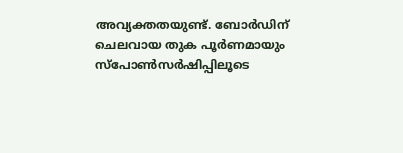അവ്യക്തതയുണ്ട്. ബോര്‍ഡിന് ചെലവായ തുക പൂര്‍ണമായും സ്പോണ്‍സര്‍ഷിപ്പിലൂടെ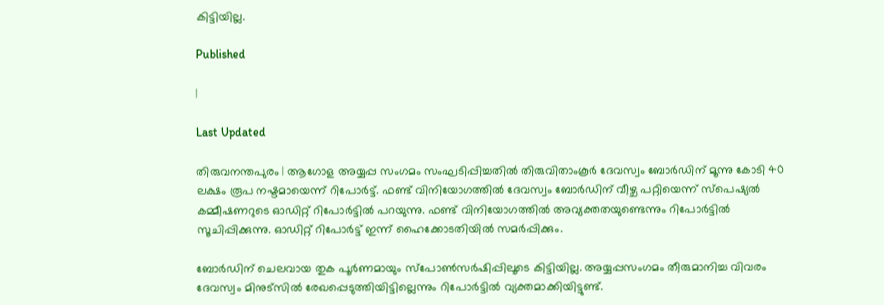കിട്ടിയില്ല.

Published

|

Last Updated

തിരുവനന്തപുരം | ആഗോള അയ്യപ്പ സംഗമം സംഘടിപ്പിച്ചതില്‍ തിരുവിതാംകൂര്‍ ദേവസ്വം ബോര്‍ഡിന് മൂന്നു കോടി 40 ലക്ഷം രൂപ നഷ്ടമായെന്ന് റിപോര്‍ട്ട്. ഫണ്ട് വിനിയോഗത്തില്‍ ദേവസ്വം ബോര്‍ഡിന് വീഴ്ച പറ്റിയെന്ന് സ്‌പെഷ്യല്‍ കമ്മീഷണറുടെ ഓഡിറ്റ് റിപോര്‍ട്ടില്‍ പറയുന്നു. ഫണ്ട് വിനിയോഗത്തില്‍ അവ്യക്തതയുണ്ടെന്നും റിപോര്‍ട്ടില്‍ സൂചിപ്പിക്കുന്നു. ഓഡിറ്റ് റിപോര്‍ട്ട് ഇന്ന് ഹൈക്കോടതിയില്‍ സമര്‍പ്പിക്കും.

ബോര്‍ഡിന് ചെലവായ തുക പൂര്‍ണമായും സ്പോണ്‍സര്‍ഷിപ്പിലൂടെ കിട്ടിയില്ല. അയ്യപ്പസംഗമം തീരുമാനിച്ച വിവരം ദേവസ്വം മിനുട്‌സില്‍ രേഖപ്പെടുത്തിയിട്ടില്ലെന്നും റിപോര്‍ട്ടില്‍ വ്യക്തമാക്കിയിട്ടുണ്ട്.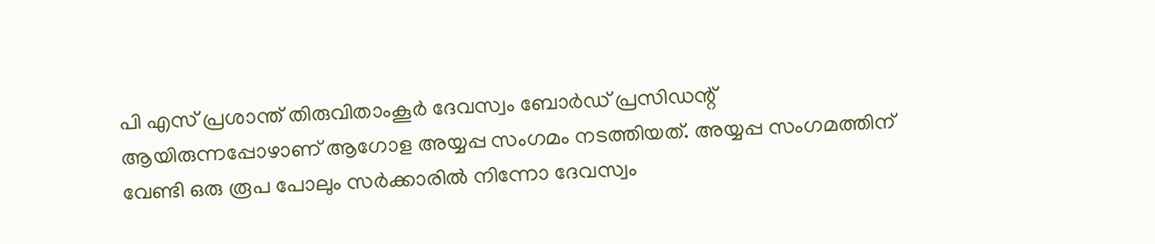പി എസ് പ്രശാന്ത് തിരുവിതാംകൂര്‍ ദേവസ്വം ബോര്‍ഡ് പ്രസിഡന്റ് ആയിരുന്നപ്പോഴാണ് ആഗോള അയ്യപ്പ സംഗമം നടത്തിയത്. അയ്യപ്പ സംഗമത്തിന് വേണ്ടി ഒരു രൂപ പോലും സര്‍ക്കാരില്‍ നിന്നോ ദേവസ്വം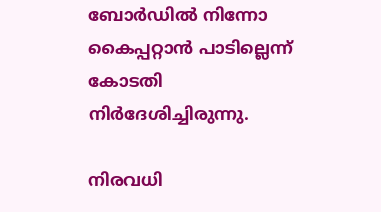ബോര്‍ഡില്‍ നിന്നോ കൈപ്പറ്റാന്‍ പാടില്ലെന്ന് കോടതി നിര്‍ദേശിച്ചിരുന്നു.

നിരവധി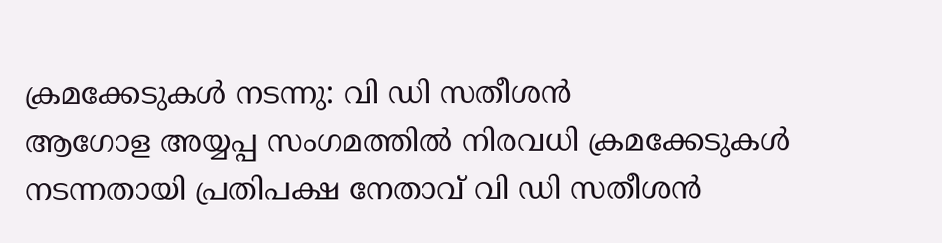ക്രമക്കേടുകള്‍ നടന്നു: വി ഡി സതീശന്‍
ആഗോള അയ്യപ്പ സംഗമത്തില്‍ നിരവധി ക്രമക്കേടുകള്‍ നടന്നതായി പ്രതിപക്ഷ നേതാവ് വി ഡി സതീശന്‍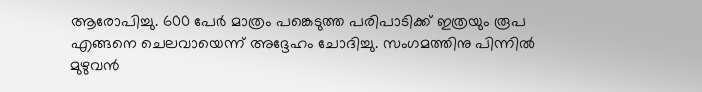ആരോപിച്ചു. 600 പേര്‍ മാത്രം പങ്കെടുത്ത പരിപാടിക്ക് ഇത്രയും രൂപ എങ്ങനെ ചെലവായെന്ന് അദ്ദേഹം ചോദിച്ചു. സംഗമത്തിനു പിന്നില്‍ മുഴുവന്‍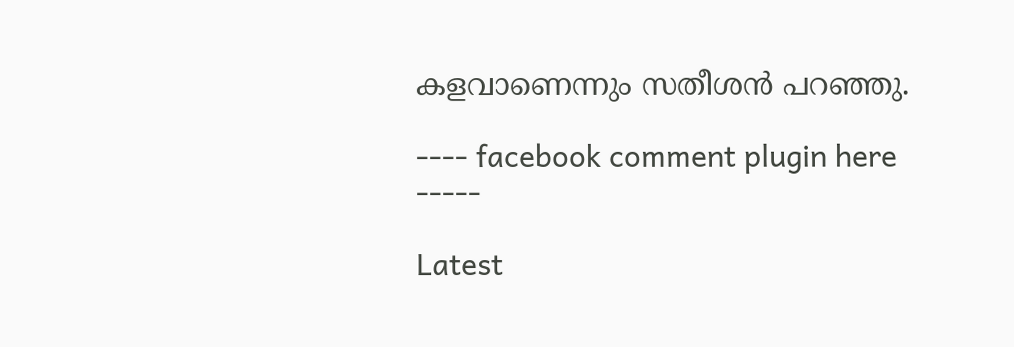കളവാണെന്നും സതീശന്‍ പറഞ്ഞു.

---- facebook comment plugin here -----

Latest